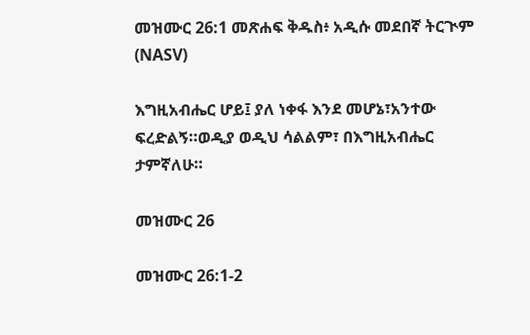መዝሙር 26:1 መጽሐፍ ቅዱስ፥ አዲሱ መደበኛ ትርጒም (NASV)

እግዚአብሔር ሆይ፤ ያለ ነቀፋ እንደ መሆኔ፣አንተው ፍረድልኝ።ወዲያ ወዲህ ሳልልም፣ በእግዚአብሔር ታምኛለሁ።

መዝሙር 26

መዝሙር 26:1-2